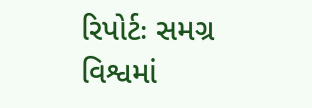રિપોર્ટઃ સમગ્ર વિશ્વમાં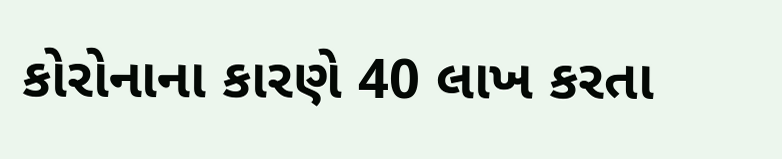કોરોનાના કારણે 40 લાખ કરતા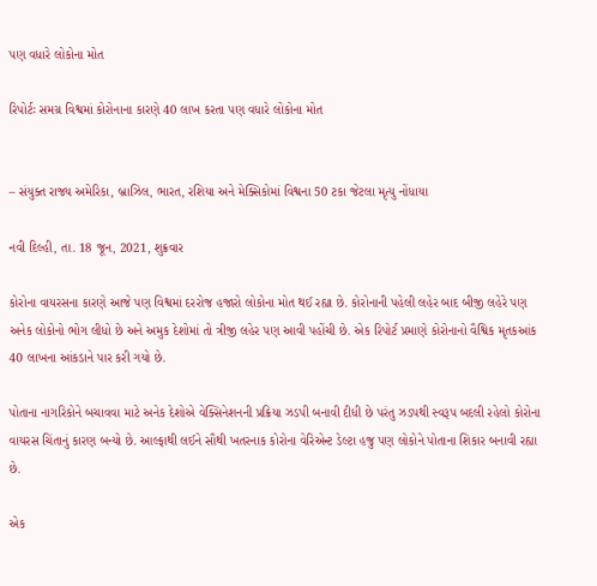પણ વધારે લોકોના મોત

રિપોર્ટઃ સમગ્ર વિશ્વમાં કોરોનાના કારણે 40 લાખ કરતા પણ વધારે લોકોના મોત


– સંયુક્ત રાજ્ય અમેરિકા, બ્રાઝિલ, ભારત, રશિયા અને મેક્સિકોમાં વિશ્વના 50 ટકા જેટલા મૃત્યુ નોંધાયા

નવી દિલ્હી, તા. 18 જૂન, 2021, શુક્રવાર

કોરોના વાયરસના કારણે આજે પણ વિશ્વમાં દરરોજ હજારો લોકોના મોત થઈ રહ્યા છે. કોરોનાની પહેલી લહેર બાદ બીજી લહેરે પણ અનેક લોકોનો ભોગ લીધો છે અને અમુક દેશોમાં તો ત્રીજી લહેર પણ આવી પહોંચી છે. એક રિપોર્ટ પ્રમાણે કોરોનાનો વૈશ્વિક મૃતકઆંક 40 લાખના આંકડાને પાર કરી ગયો છે.

પોતાના નાગરિકોને બચાવવા માટે અનેક દેશોએ વેક્સિનેશનની પ્રક્રિયા ઝડપી બનાવી દીધી છે પરંતુ ઝડપથી સ્વરૂપ બદલી રહેલો કોરોના વાયરસ ચિંતાનું કારણ બન્યો છે. આલ્ફાથી લઈને સૌથી ખતરનાક કોરોના વેરિએન્ટ ડેલ્ટા હજુ પણ લોકોને પોતાના શિકાર બનાવી રહ્યા છે.

એક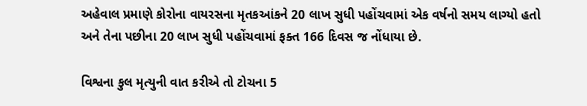અહેવાલ પ્રમાણે કોરોના વાયરસના મૃતકઆંકને 20 લાખ સુધી પહોંચવામાં એક વર્ષનો સમય લાગ્યો હતો અને તેના પછીના 20 લાખ સુધી પહોંચવામાં ફક્ત 166 દિવસ જ નોંધાયા છે.

વિશ્વના કુલ મૃત્યુની વાત કરીએ તો ટોચના 5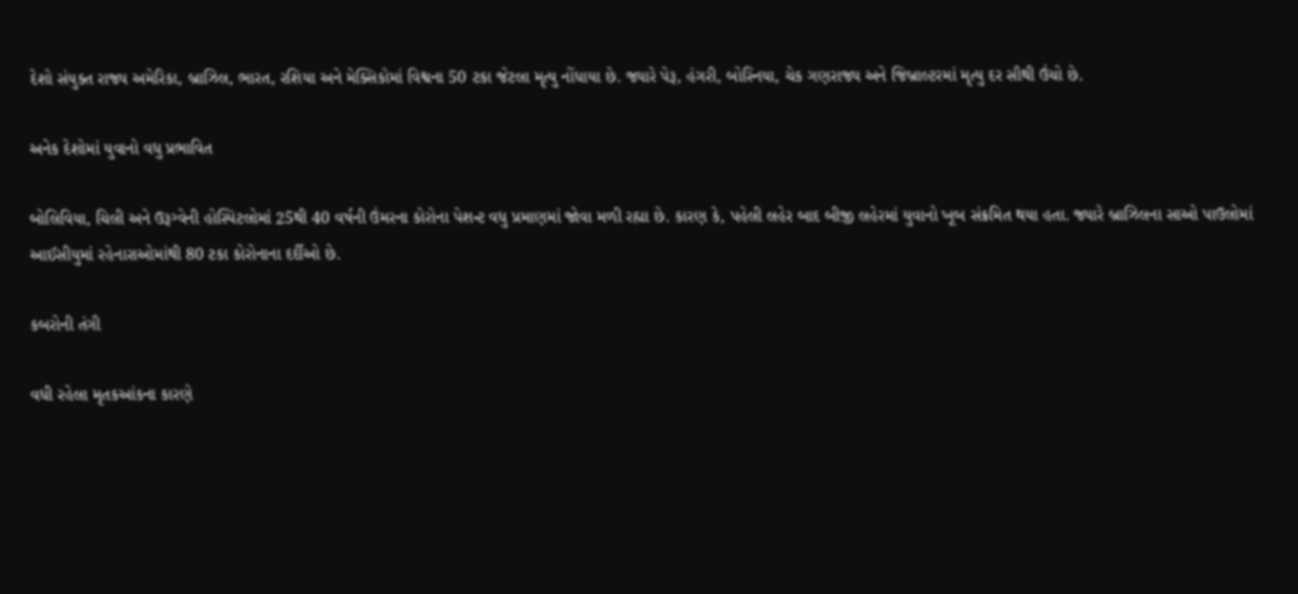દેશો સંયુક્ત રાજ્ય અમેરિકા, બ્રાઝિલ, ભારત, રશિયા અને મેક્સિકોમાં વિશ્વના 50 ટકા જેટલા મૃત્યુ નોંધાયા છે. જ્યારે પેરૂ, હંગરી, બોસ્નિયા, ચેક ગણરાજ્ય અને જિબ્રાલ્ટરમાં મૃત્યુ દર સૌથી ઉંચો છે.

અનેક દેશોમાં યુવાનો વધુ પ્રભાવિત

બોલિવિયા, ચિલી અને ઉરૂગ્વેની હોસ્પિટલોમાં 25થી 40 વર્ષની ઉંમરના કોરોના પેશન્ટ વધુ પ્રમાણમાં જોવા મળી રહ્યા છે. કારણ કે, પહેલી લહેર બાદ બીજી લહેરમાં યુવાનો ખૂબ સંક્રમિત થયા હતા. જ્યારે બ્રાઝિલના સાઓ પાઉલોમાં આઈસીયુમાં રહેનારાઓમાંથી 80 ટકા કોરોનાના દર્દીઓ છે.

કબરોની તંગી

વધી રહેલા મૃતકઆંકના કારણે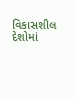વિકાસશીલ દેશોમાં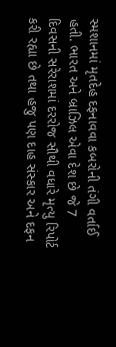સ્મશાનમાં મૃતદેહ દફનાવવા કબરોની તંગી વર્તાઈ હતી. ભારત અને બ્રાઝિલ એવા દેશ છે જે 7 દિવસની સરેરાશમાં દરરોજ સૌથી વધારે મૃત્યુ રિપોર્ટ કરી રહ્યા છે તથા હજુ પણ દાહ સંસ્કાર અને દફન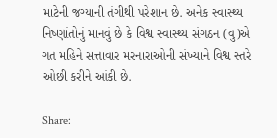માટેની જગ્યાની તંગીથી પરેશાન છે. અનેક સ્વાસ્થ્ય નિષ્ણાંતોનું માનવું છે કે વિશ્વ સ્વાસ્થ્ય સંગઠન (વુ)એ ગત મહિને સત્તાવાર મરનારાઓની સંખ્યાને વિશ્વ સ્તરે ઓછી કરીને આંકી છે.

Share: